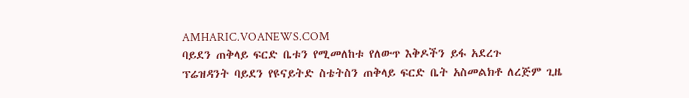AMHARIC.VOANEWS.COM
ባይደን ጠቅላይ ፍርድ ቤቱን የሚመለከቱ የለውጥ እቅዶችን ይፋ አደረጉ
ፕሬዝዳንት ባይደን የዩናይትድ ስቴትስን ጠቅላይ ፍርድ ቤት አስመልክቶ ለረጅም ጊዜ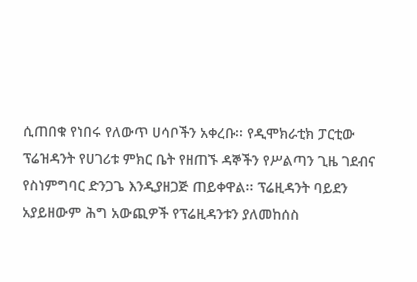ሲጠበቁ የነበሩ የለውጥ ሀሳቦችን አቀረቡ፡፡ የዲሞክራቲክ ፓርቲው ፕሬዝዳንት የሀገሪቱ ምክር ቤት የዘጠኙ ዳኞችን የሥልጣን ጊዜ ገደብና የስነምግባር ድንጋጌ እንዲያዘጋጅ ጠይቀዋል፡፡ ፕሬዚዳንት ባይደን አያይዘውም ሕግ አውጪዎች የፕሬዚዳንቱን ያለመከሰስ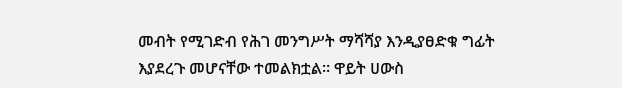መብት የሚገድብ የሕገ መንግሥት ማሻሻያ እንዲያፀድቁ ግፊት እያደረጉ መሆናቸው ተመልክቷል። ዋይት ሀውስ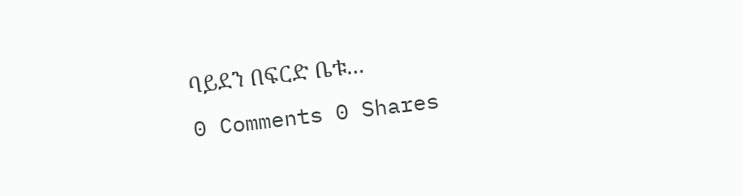ባይደን በፍርድ ቤቱ...
0 Comments 0 Shares